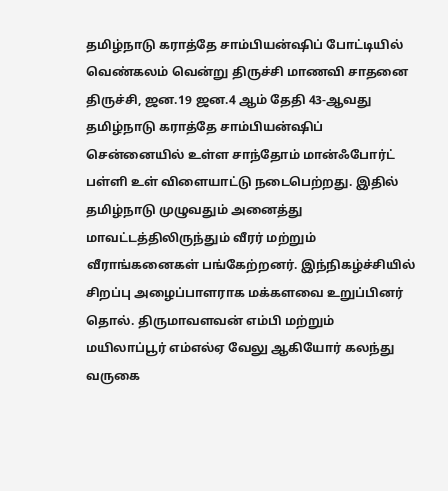தமிழ்நாடு கராத்தே சாம்பியன்ஷிப் போட்டியில் வெண்கலம் வென்று திருச்சி மாணவி சாதனை
திருச்சி, ஜன.19 ஜன.4 ஆம் தேதி 43-ஆவது தமிழ்நாடு கராத்தே சாம்பியன்ஷிப் சென்னையில் உள்ள சாந்தோம் மான்ஃபோர்ட் பள்ளி உள் விளையாட்டு நடைபெற்றது. இதில் தமிழ்நாடு முழுவதும் அனைத்து மாவட்டத்திலிருந்தும் வீரர் மற்றும் வீராங்கனைகள் பங்கேற்றனர். இந்நிகழ்ச்சியில் சிறப்பு அழைப்பாளராக மக்களவை உறுப்பினர் தொல். திருமாவளவன் எம்பி மற்றும் மயிலாப்பூர் எம்எல்ஏ வேலு ஆகியோர் கலந்து வருகை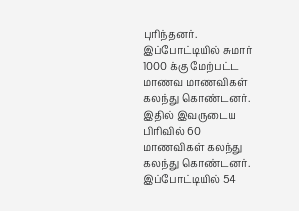புரிந்தனர். இப்போட்டியில் சுமார் 1000 க்கு மேற்பட்ட மாணவ மாணவிகள் கலந்து கொண்டனர். இதில் இவருடைய பிரிவில் 60 மாணவிகள் கலந்து கலந்து கொண்டனர். இப்போட்டியில் 54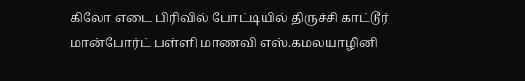கிலோ எடை பிரிவில் போட்டியில் திருச்சி காட்டூர் மான்போர்ட் பள்ளி மாணவி எஸ்.கமலயாழினி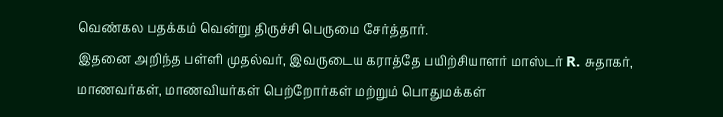வெண்கல பதக்கம் வென்று திருச்சி பெருமை சேர்த்தார்.
இதனை அறிந்த பள்ளி முதல்வர், இவருடைய கராத்தே பயிற்சியாளர் மாஸ்டர் R. சுதாகர், மாணவர்கள், மாணவியர்கள் பெற்றோர்கள் மற்றும் பொதுமக்கள்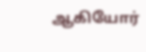ஆகியோர்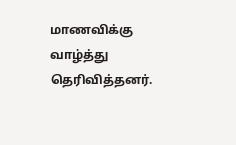மாணவிக்கு வாழ்த்து தெரிவித்தனர்.